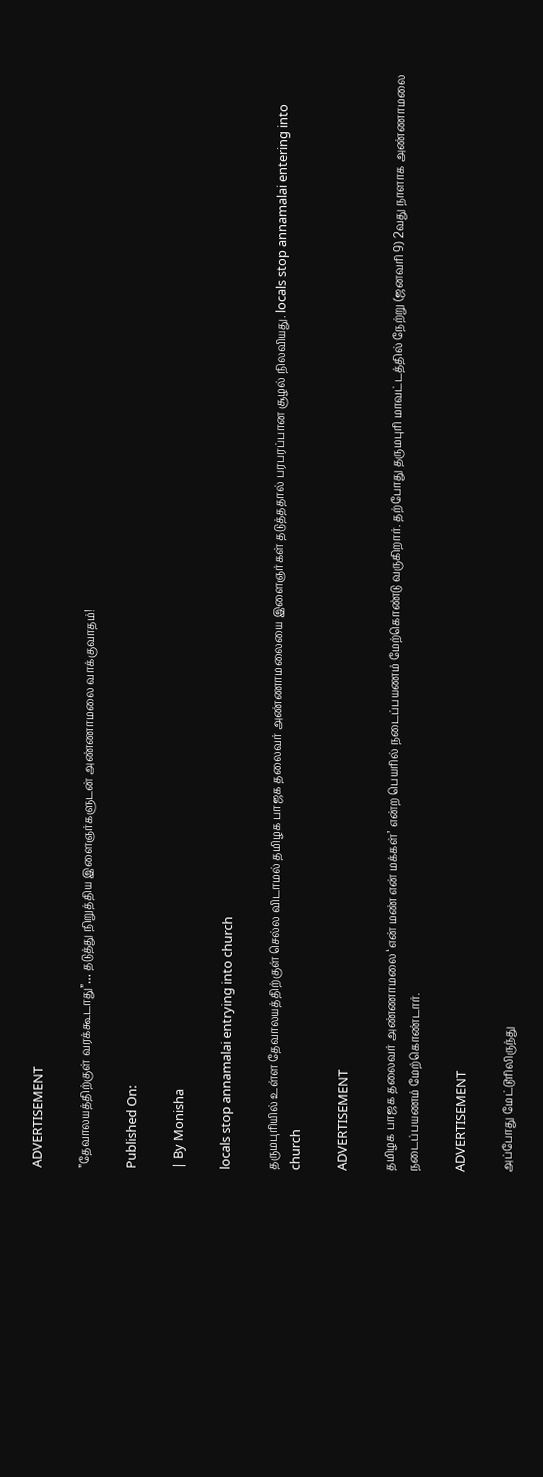ADVERTISEMENT

”தேவாலயத்திற்குள் வரக்கூடாது”… தடுத்து நிறுத்திய இளைஞர்களுடன் அண்ணாமலை வாக்குவாதம்!

Published On:

| By Monisha

locals stop annamalai entrying into church

தருமபுரியில் உள்ள தேவாலயத்திற்குள் செல்ல விடாமல் தமிழக பாஜக தலைவர் அண்ணாமலையை இளைஞர்கள் தடுத்ததால் பரபரப்பான சூழல் நிலவியது. locals stop annamalai entering into church

ADVERTISEMENT

தமிழக பாஜக தலைவர் அண்ணாமலை ‘என் மண் என் மக்கள்’ என்ற பெயரில் நடைப்பயணம் மேற்கொண்டு வருகிறார். தற்போது தருமபுரி மாவட்டத்தில் நேற்று (ஜனவரி 9) 2வது நாளாக அண்ணாமலை நடைப்பயணம் மேற்கொண்டார்.

ADVERTISEMENT

அப்போது மேட்டூரிலிருந்து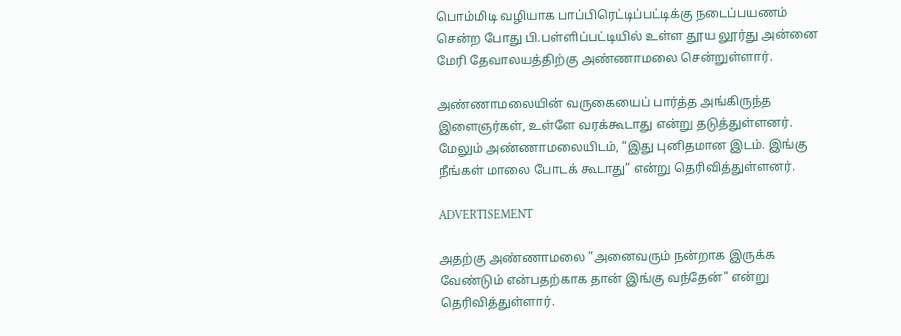பொம்மிடி வழியாக பாப்பிரெட்டிப்பட்டிக்கு நடைப்பயணம் சென்ற போது பி.பள்ளிப்பட்டியில் உள்ள தூய லூர்து அன்னை மேரி தேவாலயத்திற்கு அண்ணாமலை சென்றுள்ளார்.

அண்ணாமலையின் வருகையைப் பார்த்த அங்கிருந்த இளைஞர்கள், உள்ளே வரக்கூடாது என்று தடுத்துள்ளனர். மேலும் அண்ணாமலையிடம், “இது புனிதமான இடம். இங்கு நீங்கள் மாலை போடக் கூடாது” என்று தெரிவித்துள்ளனர்.

ADVERTISEMENT

அதற்கு அண்ணாமலை ”அனைவரும் நன்றாக இருக்க வேண்டும் என்பதற்காக தான் இங்கு வந்தேன்” என்று தெரிவித்துள்ளார்.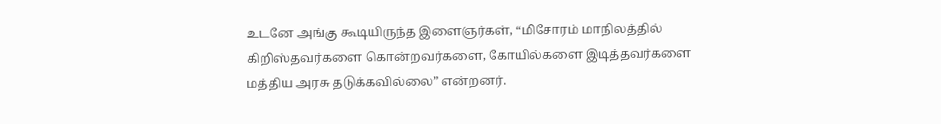உடனே அங்கு கூடியிருந்த இளைஞர்கள், “மிசோரம் மாநிலத்தில் கிறிஸ்தவர்களை கொன்றவர்களை, கோயில்களை இடித்தவர்களை மத்திய அரசு தடுக்கவில்லை” என்றனர்.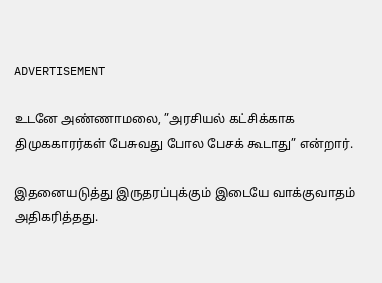ADVERTISEMENT

உடனே அண்ணாமலை, ”அரசியல் கட்சிக்காக திமுககாரர்கள் பேசுவது போல பேசக் கூடாது” என்றார்.

இதனையடுத்து இருதரப்புக்கும் இடையே வாக்குவாதம் அதிகரித்தது.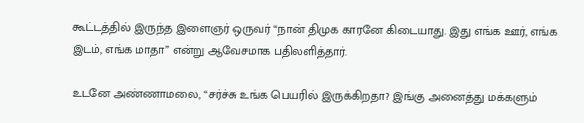கூட்டத்தில் இருந்த இளைஞர் ஒருவர் “நான் திமுக காரனே கிடையாது. இது எங்க ஊர், எங்க இடம், எங்க மாதா” என்று ஆவேசமாக பதிலளித்தார்.

உடனே அண்ணாமலை, “சர்ச்சு உங்க பெயரில் இருக்கிறதா? இங்கு அனைத்து மக்களும்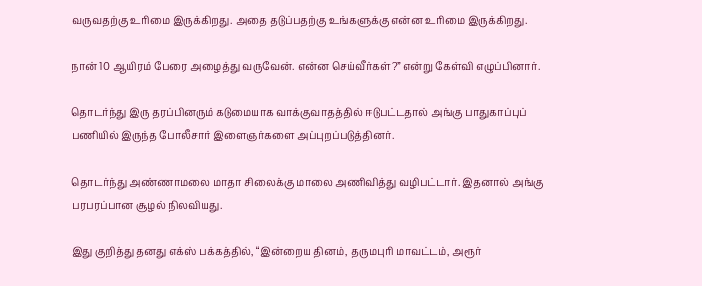வருவதற்கு உரிமை இருக்கிறது. அதை தடுப்பதற்கு உங்களுக்கு என்ன உரிமை இருக்கிறது.

நான் 10 ஆயிரம் பேரை அழைத்து வருவேன். என்ன செய்வீர்கள்?” என்று கேள்வி எழுப்பினார்.

தொடர்ந்து இரு தரப்பினரும் கடுமையாக வாக்குவாதத்தில் ஈடுபட்டதால் அங்கு பாதுகாப்புப் பணியில் இருந்த போலீசார் இளைஞர்களை அப்புறப்படுத்தினர்.

தொடர்ந்து அண்ணாமலை மாதா சிலைக்கு மாலை அணிவித்து வழிபட்டார். இதனால் அங்கு பரபரப்பான சூழல் நிலவியது.

இது குறித்து தனது எக்ஸ் பக்கத்தில், “இன்றைய தினம், தருமபுரி மாவட்டம், அரூர்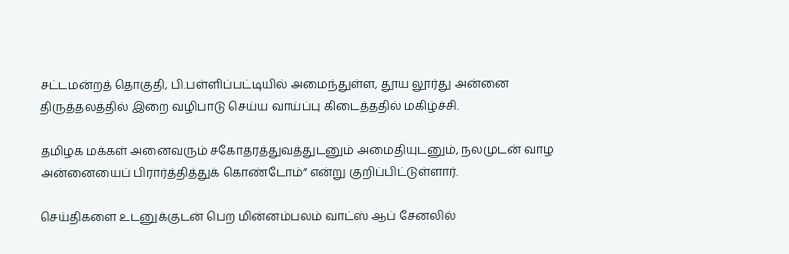சட்டமன்றத் தொகுதி, பி.பள்ளிப்பட்டியில் அமைந்துள்ள, தூய லூர்து அன்னை திருத்தலத்தில் இறை வழிபாடு செய்ய வாய்ப்பு கிடைத்ததில் மகிழ்ச்சி.

தமிழக மக்கள் அனைவரும் சகோதரத்துவத்துடனும் அமைதியுடனும், நலமுடன் வாழ அன்னையைப் பிரார்த்தித்துக் கொண்டோம்” என்று குறிப்பிட்டுள்ளார்.

செய்திகளை உடனுக்குடன் பெற மின்னம்பலம் வாட்ஸ் ஆப் சேனலில்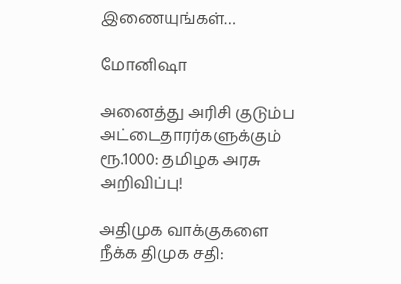இணையுங்கள்…

மோனிஷா

அனைத்து அரிசி குடும்ப அட்டைதாரர்களுக்கும் ரூ.1000: தமிழக அரசு அறிவிப்பு!

அதிமுக வாக்குகளை நீக்க திமுக சதி: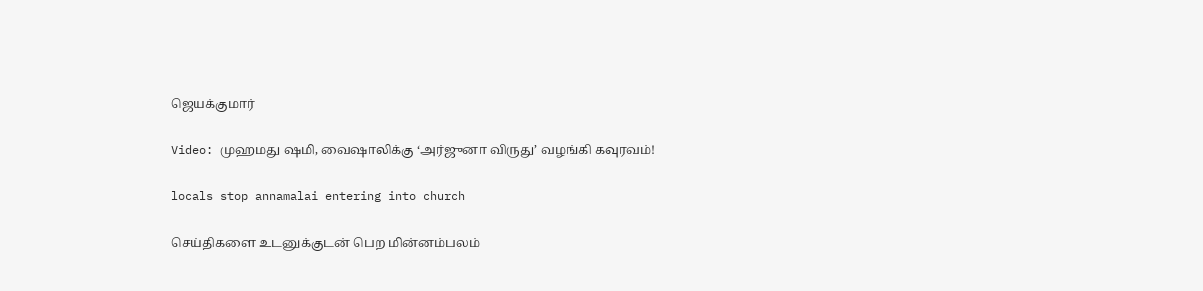ஜெயக்குமார்

Video: முஹமது ஷமி, வைஷாலிக்கு ‘அர்ஜுனா விருது’ வழங்கி கவுரவம்!

locals stop annamalai entering into church

செய்திகளை உடனுக்குடன் பெற மின்னம்பலம்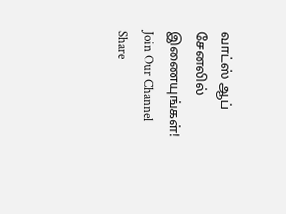வாட்ஸ் ஆப் சேனலில் இணையுங்கள்!
Join Our Channel
Share